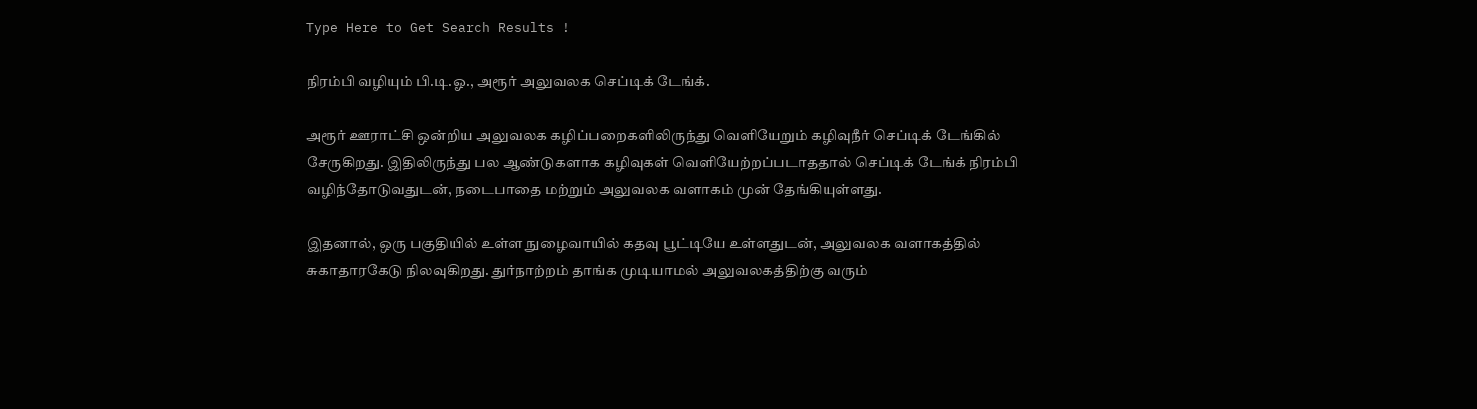Type Here to Get Search Results !

நிரம்பி வழியும் பி.டி.ஓ., அரூர் அலுவலக செப்டிக் டேங்க்.

அரூர் ஊராட்சி ஒன்றிய அலுவலக கழிப்பறைகளிலிருந்து வெளியேறும் கழிவுநீர் செப்டிக் டேங்கில் சேருகிறது. இதிலிருந்து பல ஆண்டுகளாக கழிவுகள் வெளியேற்றப்படாததால் செப்டிக் டேங்க் நிரம்பி வழிந்தோடுவதுடன், நடைபாதை மற்றும் அலுவலக வளாகம் முன் தேங்கியுள்ளது.

இதனால், ஒரு பகுதியில் உள்ள நுழைவாயில் கதவு பூட்டியே உள்ளதுடன், அலுவலக வளாகத்தில் சுகாதாரகேடு நிலவுகிறது. துர்நாற்றம் தாங்க முடியாமல் அலுவலகத்திற்கு வரும்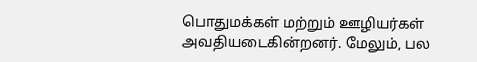பொதுமக்கள் மற்றும் ஊழியர்கள் அவதியடைகின்றனர். மேலும், பல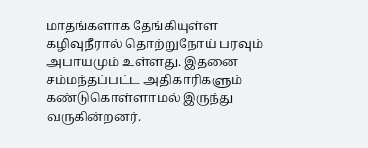மாதங்களாக தேங்கியுள்ள கழிவுநீரால் தொற்றுநோய் பரவும் அபாயமும் உள்ளது. இதனை சம்மந்தப்பட்ட அதிகாரிகளும் கண்டுகொள்ளாமல் இருந்து வருகின்றனர்.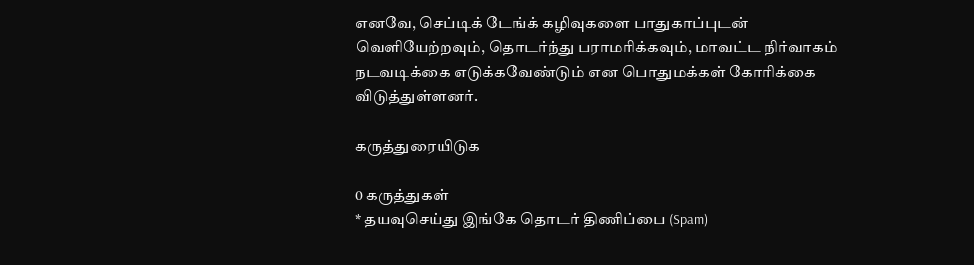எனவே, செப்டிக் டேங்க் கழிவுகளை பாதுகாப்புடன் வெளியேற்றவும், தொடர்ந்து பராமரிக்கவும், மாவட்ட நிர்வாகம் நடவடிக்கை எடுக்கவேண்டும் என பொதுமக்கள் கோரிக்கை விடுத்துள்ளனர்.

கருத்துரையிடுக

0 கருத்துகள்
* தயவுசெய்து இங்கே தொடர் திணிப்பை (Spam)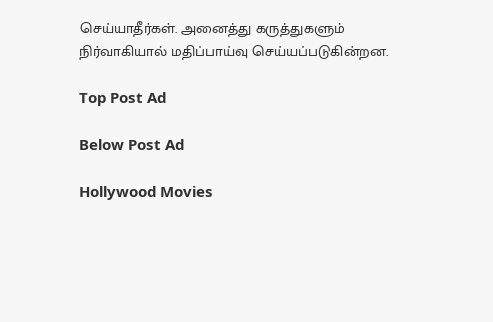செய்யாதீர்கள். அனைத்து கருத்துகளும் நிர்வாகியால் மதிப்பாய்வு செய்யப்படுகின்றன.

Top Post Ad

Below Post Ad

Hollywood Movies